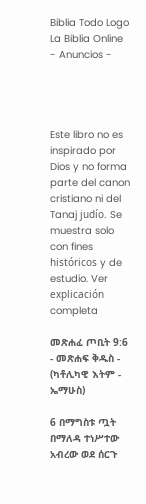Biblia Todo Logo
La Biblia Online
- Anuncios -




Este libro no es inspirado por Dios y no forma parte del canon cristiano ni del Tanaj judío. Se muestra solo con fines históricos y de estudio. Ver explicación completa

መጽሐፈ ጦቢት 9:6 - መጽሐፍ ቅዱስ - (ካቶሊካዊ እትም - ኤማሁስ)

6 በማግስቱ ጧት በማለዳ ተነሥተው አብረው ወደ ሰርጉ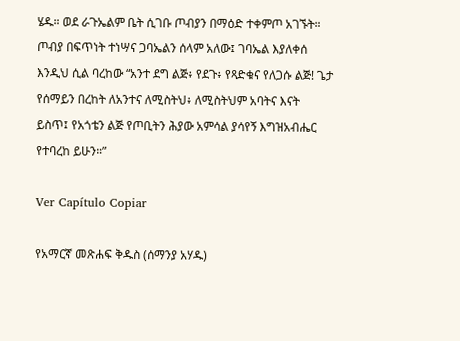ሄዱ። ወደ ራጉኤልም ቤት ሲገቡ ጦብያን በማዕድ ተቀምጦ አገኙት። ጦብያ በፍጥነት ተነሣና ጋባኤልን ሰላም አለው፤ ገባኤል እያለቀሰ እንዲህ ሲል ባረከው “አንተ ደግ ልጅ፥ የደጉ፥ የጻድቁና የለጋሱ ልጅ! ጌታ የሰማይን በረከት ለአንተና ለሚስትህ፥ ለሚስትህም አባትና እናት ይስጥ፤ የአጎቴን ልጅ የጦቢትን ሕያው አምሳል ያሳየኝ እግዝአብሔር የተባረከ ይሁን።”

Ver Capítulo Copiar

የአማርኛ መጽሐፍ ቅዱስ (ሰማንያ አሃዱ)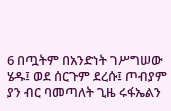6 በጧትም በአንድነት ገሥግሠው ሄዱ፤ ወደ ሰርጉም ደረሱ፤ ጦብያም ያን ብር ባመጣለት ጊዜ ሩፋኤልን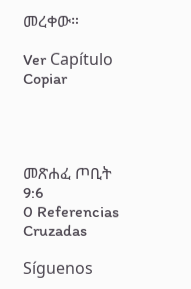መረቀው።

Ver Capítulo Copiar




መጽሐፈ ጦቢት 9:6
0 Referencias Cruzadas

Síguenos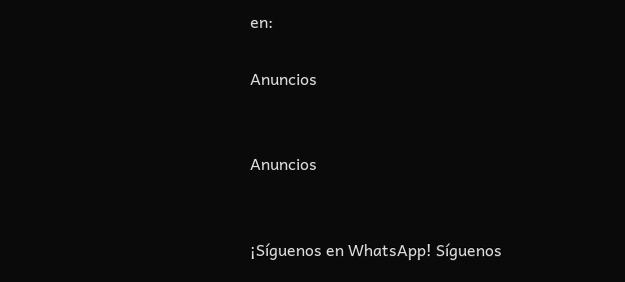en:

Anuncios


Anuncios


¡Síguenos en WhatsApp! Síguenos